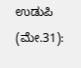ಉಡುಪಿ (ಮೇ.31):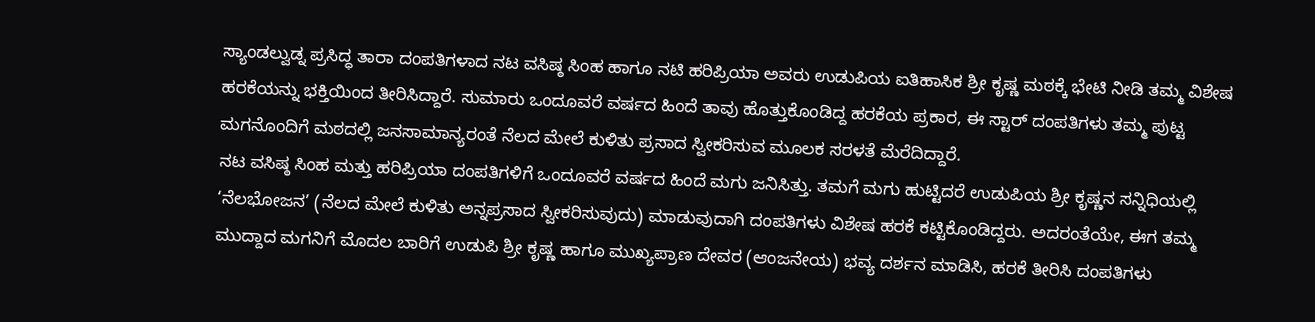ಸ್ಯಾಂಡಲ್ವುಡ್ನ ಪ್ರಸಿದ್ಧ ತಾರಾ ದಂಪತಿಗಳಾದ ನಟ ವಸಿಷ್ಠ ಸಿಂಹ ಹಾಗೂ ನಟಿ ಹರಿಪ್ರಿಯಾ ಅವರು ಉಡುಪಿಯ ಐತಿಹಾಸಿಕ ಶ್ರೀ ಕೃಷ್ಣ ಮಠಕ್ಕೆ ಭೇಟಿ ನೀಡಿ ತಮ್ಮ ವಿಶೇಷ ಹರಕೆಯನ್ನು ಭಕ್ತಿಯಿಂದ ತೀರಿಸಿದ್ದಾರೆ. ಸುಮಾರು ಒಂದೂವರೆ ವರ್ಷದ ಹಿಂದೆ ತಾವು ಹೊತ್ತುಕೊಂಡಿದ್ದ ಹರಕೆಯ ಪ್ರಕಾರ, ಈ ಸ್ಟಾರ್ ದಂಪತಿಗಳು ತಮ್ಮ ಪುಟ್ಟ ಮಗನೊಂದಿಗೆ ಮಠದಲ್ಲಿ ಜನಸಾಮಾನ್ಯರಂತೆ ನೆಲದ ಮೇಲೆ ಕುಳಿತು ಪ್ರಸಾದ ಸ್ವೀಕರಿಸುವ ಮೂಲಕ ಸರಳತೆ ಮೆರೆದಿದ್ದಾರೆ.
ನಟ ವಸಿಷ್ಠ ಸಿಂಹ ಮತ್ತು ಹರಿಪ್ರಿಯಾ ದಂಪತಿಗಳಿಗೆ ಒಂದೂವರೆ ವರ್ಷದ ಹಿಂದೆ ಮಗು ಜನಿಸಿತ್ತು. ತಮಗೆ ಮಗು ಹುಟ್ಟಿದರೆ ಉಡುಪಿಯ ಶ್ರೀ ಕೃಷ್ಣನ ಸನ್ನಿಧಿಯಲ್ಲಿ ‘ನೆಲಭೋಜನ’ (ನೆಲದ ಮೇಲೆ ಕುಳಿತು ಅನ್ನಪ್ರಸಾದ ಸ್ವೀಕರಿಸುವುದು) ಮಾಡುವುದಾಗಿ ದಂಪತಿಗಳು ವಿಶೇಷ ಹರಕೆ ಕಟ್ಟಿಕೊಂಡಿದ್ದರು. ಅದರಂತೆಯೇ, ಈಗ ತಮ್ಮ ಮುದ್ದಾದ ಮಗನಿಗೆ ಮೊದಲ ಬಾರಿಗೆ ಉಡುಪಿ ಶ್ರೀ ಕೃಷ್ಣ ಹಾಗೂ ಮುಖ್ಯಪ್ರಾಣ ದೇವರ (ಆಂಜನೇಯ) ಭವ್ಯ ದರ್ಶನ ಮಾಡಿಸಿ, ಹರಕೆ ತೀರಿಸಿ ದಂಪತಿಗಳು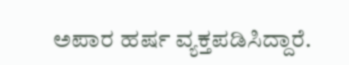ಅಪಾರ ಹರ್ಷ ವ್ಯಕ್ತಪಡಿಸಿದ್ದಾರೆ.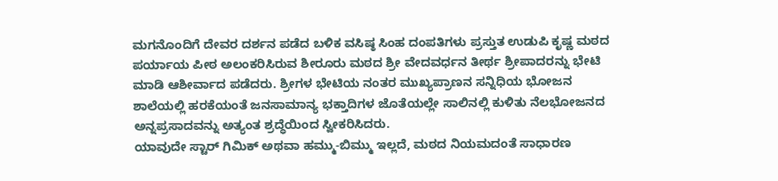ಮಗನೊಂದಿಗೆ ದೇವರ ದರ್ಶನ ಪಡೆದ ಬಳಿಕ ವಸಿಷ್ಠ ಸಿಂಹ ದಂಪತಿಗಳು ಪ್ರಸ್ತುತ ಉಡುಪಿ ಕೃಷ್ಣ ಮಠದ ಪರ್ಯಾಯ ಪೀಠ ಅಲಂಕರಿಸಿರುವ ಶೀರೂರು ಮಠದ ಶ್ರೀ ವೇದವರ್ಧನ ತೀರ್ಥ ಶ್ರೀಪಾದರನ್ನು ಭೇಟಿ ಮಾಡಿ ಆಶೀರ್ವಾದ ಪಡೆದರು. ಶ್ರೀಗಳ ಭೇಟಿಯ ನಂತರ ಮುಖ್ಯಪ್ರಾಣನ ಸನ್ನಿಧಿಯ ಭೋಜನ ಶಾಲೆಯಲ್ಲಿ ಹರಕೆಯಂತೆ ಜನಸಾಮಾನ್ಯ ಭಕ್ತಾದಿಗಳ ಜೊತೆಯಲ್ಲೇ ಸಾಲಿನಲ್ಲಿ ಕುಳಿತು ನೆಲಭೋಜನದ ಅನ್ನಪ್ರಸಾದವನ್ನು ಅತ್ಯಂತ ಶ್ರದ್ಧೆಯಿಂದ ಸ್ವೀಕರಿಸಿದರು.
ಯಾವುದೇ ಸ್ಟಾರ್ ಗಿಮಿಕ್ ಅಥವಾ ಹಮ್ಮು-ಬಿಮ್ಮು ಇಲ್ಲದೆ, ಮಠದ ನಿಯಮದಂತೆ ಸಾಧಾರಣ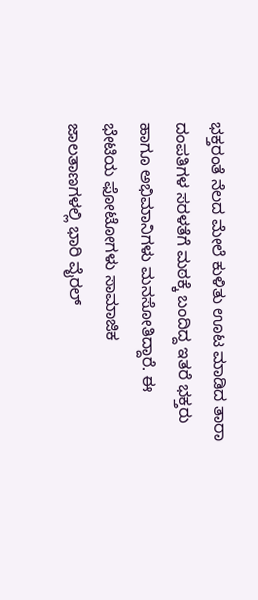ಭಕ್ತರಂತೆ ನೆಲದ ಮೇಲೆ ಕುಳಿತು ಊಟ ಮಾಡಿದ ತಾರಾ ದಂಪತಿಗಳ ಸರಳತೆಗೆ ಮಠಕ್ಕೆ ಬಂದಿದ್ದ ಇತರೆ ಭಕ್ತರು ಹಾಗೂ ಅಭಿಮಾನಿಗಳು ಮನಸೋತಿದ್ದಾರೆ. ಈ ಭೇಟಿಯ ಫೋಟೋಗಳು ಸಾಮಾಜಿಕ ಜಾಲತಾಣಗಳಲ್ಲಿ ಭಾರಿ ವೈರಲ್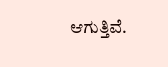ಆಗುತ್ತಿವೆ.